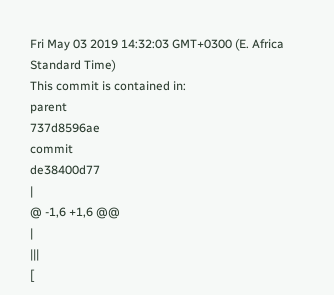Fri May 03 2019 14:32:03 GMT+0300 (E. Africa Standard Time)
This commit is contained in:
parent
737d8596ae
commit
de38400d77
|
@ -1,6 +1,6 @@
|
|||
[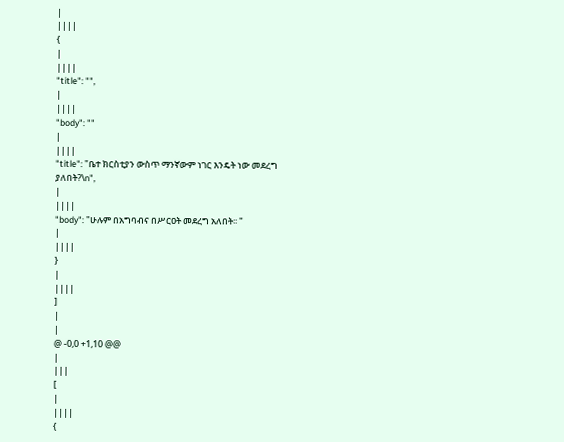|
||||
{
|
||||
"title": "",
|
||||
"body": ""
|
||||
"title": "ቤተ ክርስቲያን ውስጥ ማንኛውም ነገር እንዴት ነው መደረግ ያለበት?\n",
|
||||
"body": "ሁሉም በአግባብና በሥርዐት መደረግ አለበት፡፡ "
|
||||
}
|
||||
]
|
|
@ -0,0 +1,10 @@
|
|||
[
|
||||
{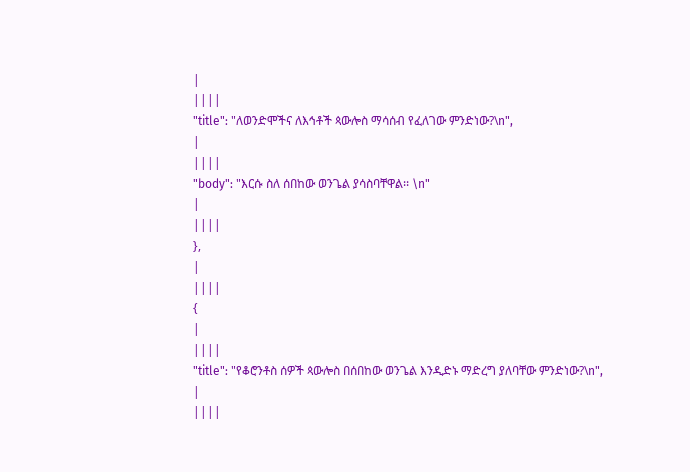|
||||
"title": "ለወንድሞችና ለእኅቶች ጳውሎስ ማሳሰብ የፈለገው ምንድነው?\n",
|
||||
"body": "እርሱ ስለ ሰበከው ወንጌል ያሳስባቸዋል፡፡ \n"
|
||||
},
|
||||
{
|
||||
"title": "የቆሮንቶስ ሰዎች ጳውሎስ በሰበከው ወንጌል እንዲድኑ ማድረግ ያለባቸው ምንድነው?\n",
|
||||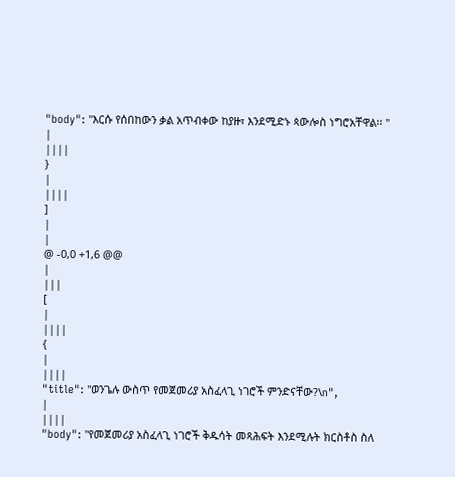"body": "እርሱ የሰበከውን ቃል አጥብቀው ከያዙ፣ እንደሚድኑ ጳውሎስ ነግሮአቸዋል፡፡ "
|
||||
}
|
||||
]
|
|
@ -0,0 +1,6 @@
|
|||
[
|
||||
{
|
||||
"title": "ወንጌሉ ውስጥ የመጀመሪያ አስፈላጊ ነገሮች ምንድናቸው?\n",
|
||||
"body": "የመጀመሪያ አስፈላጊ ነገሮች ቅዱሳት መጻሕፍት እንደሚሉት ክርስቶስ ስለ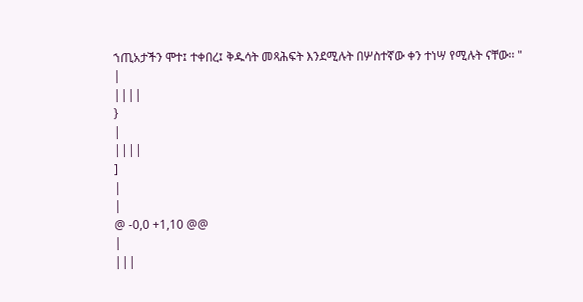ኀጢአታችን ሞተ፤ ተቀበረ፤ ቅዱሳት መጻሕፍት እንደሚሉት በሦስተኛው ቀን ተነሣ የሚሉት ናቸው፡፡ "
|
||||
}
|
||||
]
|
|
@ -0,0 +1,10 @@
|
|||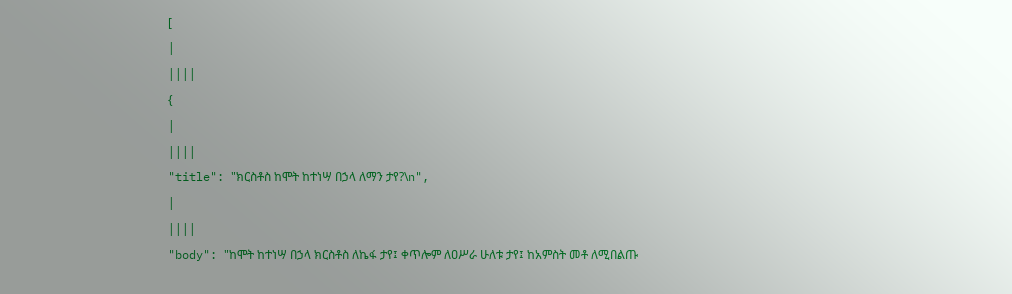[
|
||||
{
|
||||
"title": "ክርስቶስ ከሞት ከተነሣ በኃላ ለማን ታየ?\n",
|
||||
"body": "ከሞት ከተነሣ በኃላ ክርስቶስ ለኬፋ ታየ፤ ቀጥሎም ለዐሥራ ሁለቱ ታየ፤ ከአምስት መቶ ለሚበልጡ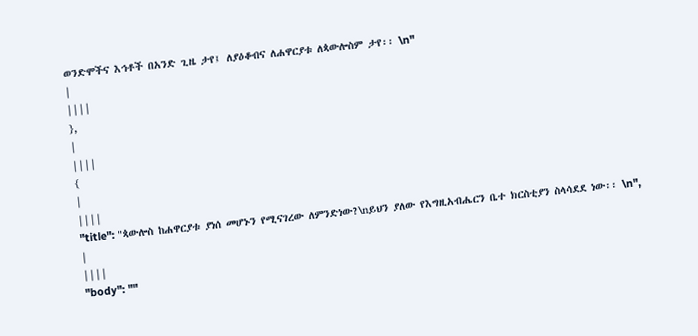ወንድሞችና እኅቶች በአንድ ጊዜ ታየ፤ ለያዕቆብና ለሐዋርያቱ ለጳውሎስም ታየ፡፡ \n"
|
||||
},
|
||||
{
|
||||
"title": "ጳውሎስ ከሐዋርያቱ ያነሰ መሆኑን የሚናገረው ለምንድነው?\nይህን ያለው የእግዚአብሔርን ቤተ ክርስቲያን ስላሳደደ ነው፡፡ \n",
|
||||
"body": ""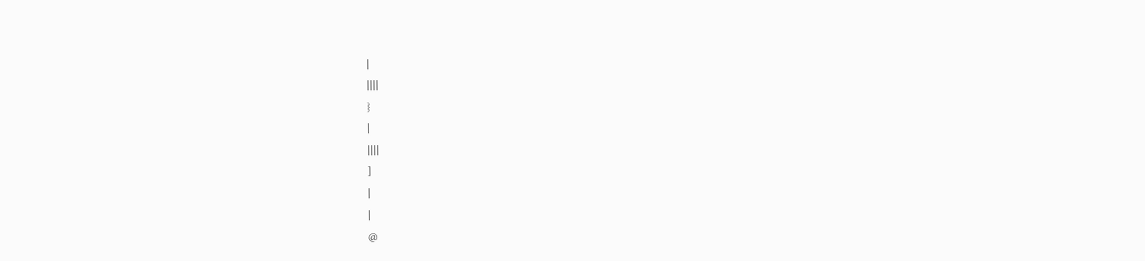|
||||
}
|
||||
]
|
|
@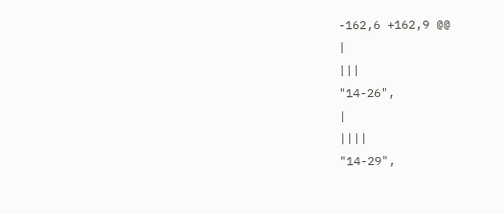-162,6 +162,9 @@
|
|||
"14-26",
|
||||
"14-29",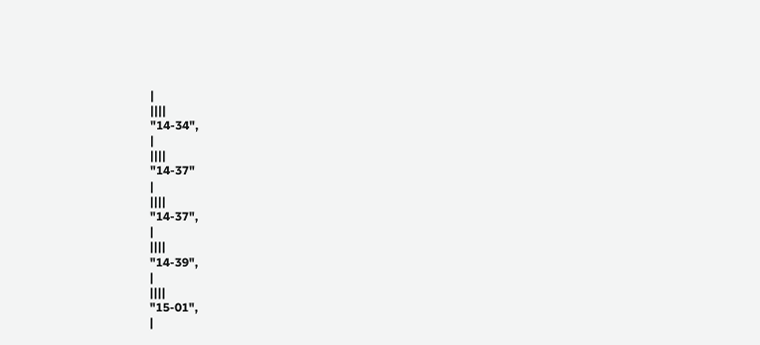|
||||
"14-34",
|
||||
"14-37"
|
||||
"14-37",
|
||||
"14-39",
|
||||
"15-01",
|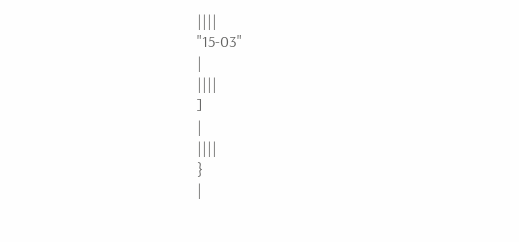||||
"15-03"
|
||||
]
|
||||
}
|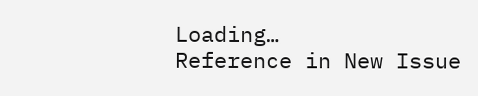Loading…
Reference in New Issue